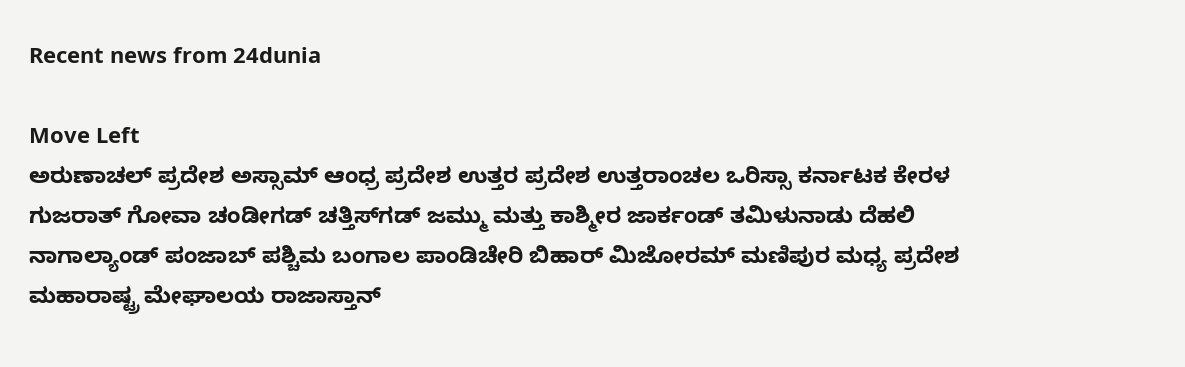Recent news from 24dunia

Move Left
ಅರುಣಾಚಲ್ ಪ್ರದೇಶ ಅಸ್ಸಾಮ್ ಆಂಧ್ರ ಪ್ರದೇಶ ಉತ್ತರ ಪ್ರದೇಶ ಉತ್ತರಾಂಚಲ ಒರಿಸ್ಸಾ ಕರ್ನಾಟಕ ಕೇರಳ ಗುಜರಾತ್ ಗೋವಾ ಚಂಡೀಗಡ್ ಚತ್ತಿಸ್‌ಗಡ್ ಜಮ್ಮು ಮತ್ತು ಕಾಶ್ಮೀರ ಜಾರ್ಕಂಡ್ ತಮಿಳುನಾಡು ದೆಹಲಿ ನಾಗಾಲ್ಯಾಂಡ್ ಪಂಜಾಬ್ ಪಶ್ಚಿಮ ಬಂಗಾಲ ಪಾಂಡಿಚೇರಿ ಬಿಹಾರ್ ಮಿಜೋರಮ್ ಮಣಿಪುರ ಮಧ್ಯ ಪ್ರದೇಶ ಮಹಾರಾಷ್ಟ್ರ ಮೇಘಾಲಯ ರಾಜಾಸ್ತಾನ್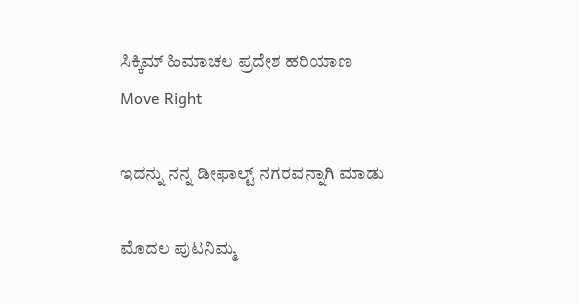ಸಿಕ್ಕಿಮ್ ಹಿಮಾಚಲ ಪ್ರದೇಶ ಹರಿಯಾಣ
Move Right

ಇದನ್ನು ನನ್ನ ಡೀಫಾಲ್ಟ್ ನಗರವನ್ನಾಗಿ ಮಾಡು

ಮೊದಲ ಪುಟನಿಮ್ಮ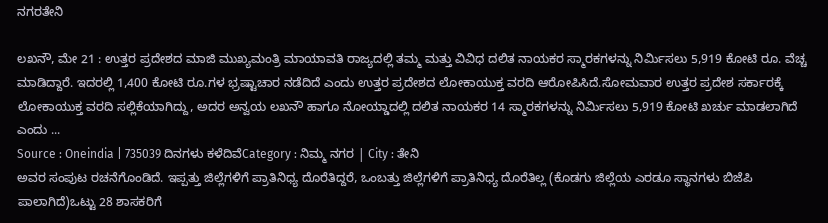ನಗರತೇನಿ

ಲಖನೌ, ಮೇ 21 : ಉತ್ತರ ಪ್ರದೇಶದ ಮಾಜಿ ಮುಖ್ಯಮಂತ್ರಿ ಮಾಯಾವತಿ ರಾಜ್ಯದಲ್ಲಿ ತಮ್ಮ ಮತ್ತು ವಿವಿಧ ದಲಿತ ನಾಯಕರ ಸ್ಮಾರಕಗಳನ್ನು ನಿರ್ಮಿಸಲು 5,919 ಕೋಟಿ ರೂ. ವೆಚ್ಚ ಮಾಡಿದ್ದಾರೆ. ಇದರಲ್ಲಿ 1,400 ಕೋಟಿ ರೂ.ಗಳ ಭ್ರಷ್ಟಾಚಾರ ನಡೆದಿದೆ ಎಂದು ಉತ್ತರ ಪ್ರದೇಶದ ಲೋಕಾಯುಕ್ತ ವರದಿ ಆರೋಪಿಸಿದೆ.ಸೋಮವಾರ ಉತ್ತರ ಪ್ರದೇಶ ಸರ್ಕಾರಕ್ಕೆ ಲೋಕಾಯುಕ್ತ ವರದಿ ಸಲ್ಲಿಕೆಯಾಗಿದ್ದು, ಅದರ ಅನ್ವಯ ಲಖನೌ ಹಾಗೂ ನೋಯ್ಡಾದಲ್ಲಿ ದಲಿತ ನಾಯಕರ 14 ಸ್ಮಾರಕಗಳನ್ನು ನಿರ್ಮಿಸಲು 5,919 ಕೋಟಿ ಖರ್ಚು ಮಾಡಲಾಗಿದೆ ಎಂದು ...
Source : Oneindia | 735039 ದಿನಗಳು ಕಳೆದಿವೆCategory : ನಿಮ್ಮ ನಗರ | City : ತೇನಿ
ಅವರ ಸಂಪುಟ ರಚನೆಗೊಂಡಿದೆ. ಇಪ್ಪತ್ತು ಜಿಲ್ಲೆಗಳಿಗೆ ಪ್ರಾತಿನಿಧ್ಯ ದೊರೆತಿದ್ದರೆ, ಒಂಬತ್ತು ಜಿಲ್ಲೆಗಳಿಗೆ ಪ್ರಾತಿನಿಧ್ಯ ದೊರೆತಿಲ್ಲ (ಕೊಡಗು ಜಿಲ್ಲೆಯ ಎರಡೂ ಸ್ಥಾನಗಳು ಬಿಜೆಪಿ ಪಾಲಾಗಿದೆ)ಒಟ್ಟು 28 ಶಾಸಕರಿಗೆ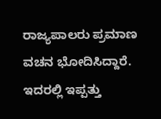ರಾಜ್ಯಪಾಲರು ಪ್ರಮಾಣ ವಚನ ಭೋದಿಸಿದ್ದಾರೆ. ಇದರಲ್ಲಿ ಇಪ್ಪತ್ತು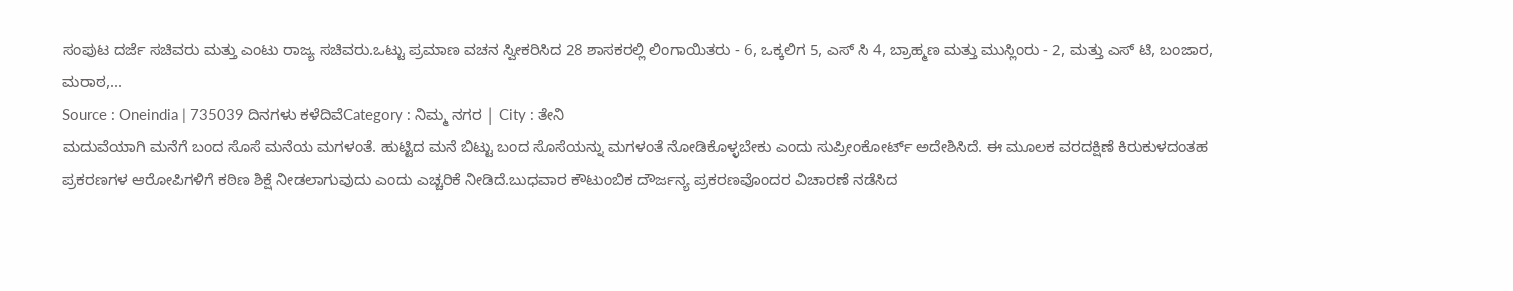ಸಂಪುಟ ದರ್ಜೆ ಸಚಿವರು ಮತ್ತು ಎಂಟು ರಾಜ್ಯ ಸಚಿವರು.ಒಟ್ಟು ಪ್ರಮಾಣ ವಚನ ಸ್ವೀಕರಿಸಿದ 28 ಶಾಸಕರಲ್ಲಿ ಲಿಂಗಾಯಿತರು - 6, ಒಕ್ಕಲಿಗ 5, ಎಸ್ ಸಿ 4, ಬ್ರಾಹ್ಮಣ ಮತ್ತು ಮುಸ್ಲಿಂರು - 2, ಮತ್ತು ಎಸ್ ಟಿ, ಬಂಜಾರ, ಮರಾಠ,...
Source : Oneindia | 735039 ದಿನಗಳು ಕಳೆದಿವೆCategory : ನಿಮ್ಮ ನಗರ | City : ತೇನಿ
ಮದುವೆಯಾಗಿ ಮನೆಗೆ ಬಂದ ಸೊಸೆ ಮನೆಯ ಮಗಳಂತೆ. ಹುಟ್ಟಿದ ಮನೆ ಬಿಟ್ಟು ಬಂದ ಸೊಸೆಯನ್ನು ಮಗಳಂತೆ ನೋಡಿಕೊಳ್ಳಬೇಕು ಎಂದು ಸುಪ್ರೀಂಕೋರ್ಟ್ ಅದೇಶಿಸಿದೆ. ಈ ಮೂಲಕ ವರದಕ್ಷಿಣೆ ಕಿರುಕುಳದಂತಹ ಪ್ರಕರಣಗಳ ಆರೋಪಿಗಳಿಗೆ ಕಠಿಣ ಶಿಕ್ಷೆ ನೀಡಲಾಗುವುದು ಎಂದು ಎಚ್ಚರಿಕೆ ನೀಡಿದೆ.ಬುಧವಾರ ಕೌಟುಂಬಿಕ ದೌರ್ಜನ್ಯ ಪ್ರಕರಣವೊಂದರ ವಿಚಾರಣೆ ನಡೆಸಿದ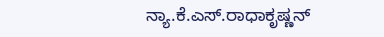ನ್ಯಾ.ಕೆ.ಎಸ್.ರಾಧಾಕೃಷ್ಣನ್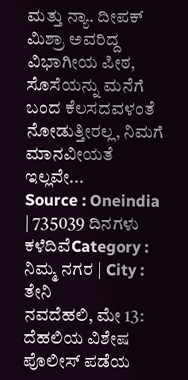ಮತ್ತು ನ್ಯಾ. ದೀಪಕ್ ಮಿಶ್ರಾ ಅವರಿದ್ದ ವಿಭಾಗೀಯ ಪೀಠ, ಸೊಸೆಯನ್ನು ಮನೆಗೆ ಬಂದ ಕೆಲಸದವಳಂತೆ ನೋಡುತ್ತೀರಲ್ಲ, ನಿಮಗೆ ಮಾನವೀಯತೆ ಇಲ್ಲವೇ...
Source : Oneindia | 735039 ದಿನಗಳು ಕಳೆದಿವೆCategory : ನಿಮ್ಮ ನಗರ | City : ತೇನಿ
ನವದೆಹಲಿ, ಮೇ 13: ದೆಹಲಿಯ ವಿಶೇಷ ಪೊಲೀಸ್ ಪಡೆಯ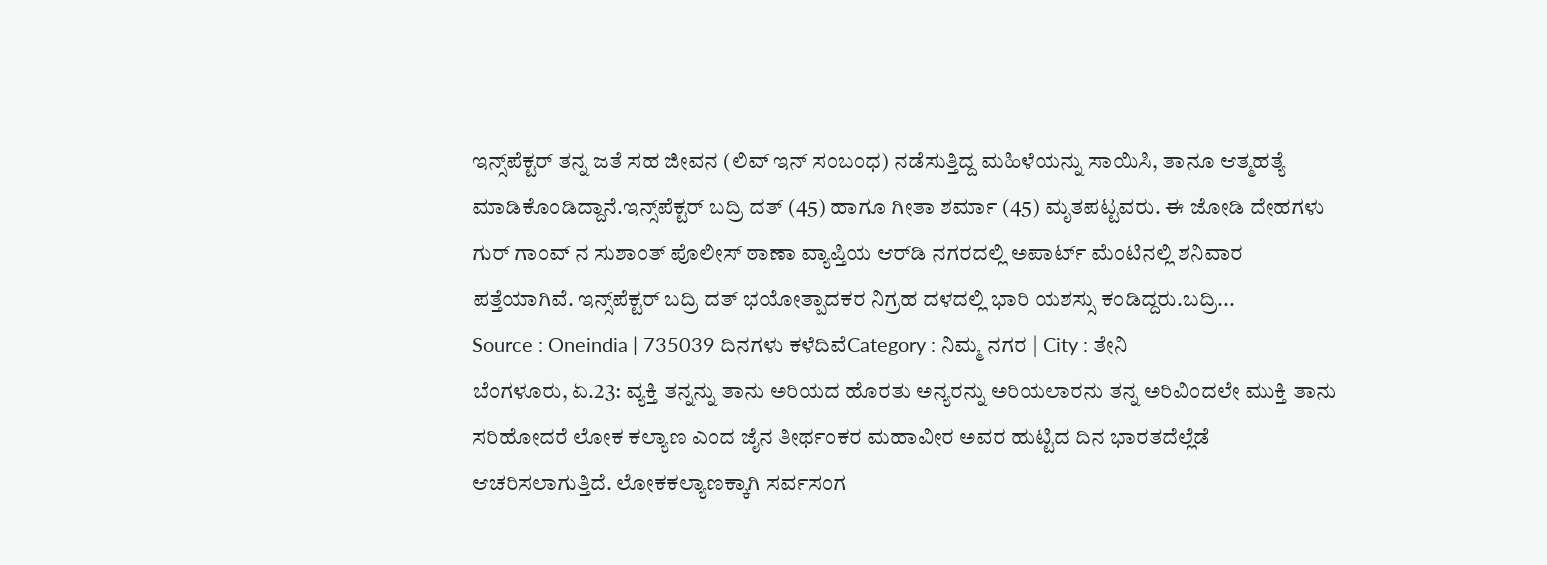ಇನ್ಸ್‌ಪೆಕ್ಟರ್ ತನ್ನ ಜತೆ ಸಹ ಜೀವನ (ಲಿವ್ ಇನ್ ಸಂಬಂಧ) ನಡೆಸುತ್ತಿದ್ದ ಮಹಿಳೆಯನ್ನು ಸಾಯಿಸಿ, ತಾನೂ ಆತ್ಮಹತ್ಯೆ ಮಾಡಿಕೊಂಡಿದ್ದಾನೆ.ಇನ್ಸ್‌ಪೆಕ್ಟರ್ ಬದ್ರಿ ದತ್ (45) ಹಾಗೂ ಗೀತಾ ಶರ್ಮಾ (45) ಮೃತಪಟ್ಟವರು. ಈ ಜೋಡಿ ದೇಹಗಳು ಗುರ್ ಗಾಂವ್ ನ ಸುಶಾಂತ್ ಪೊಲೀಸ್ ಠಾಣಾ ವ್ಯಾಪ್ತಿಯ ಆರ್‌ಡಿ ನಗರದಲ್ಲಿ ಅಪಾರ್ಟ್ ಮೆಂಟಿನಲ್ಲಿ ಶನಿವಾರ ಪತ್ತೆಯಾಗಿವೆ. ಇನ್ಸ್‌ಪೆಕ್ಟರ್ ಬದ್ರಿ ದತ್ ಭಯೋತ್ಪಾದಕರ ನಿಗ್ರಹ ದಳದಲ್ಲಿ ಭಾರಿ ಯಶಸ್ಸು ಕಂಡಿದ್ದರು.ಬದ್ರಿ...
Source : Oneindia | 735039 ದಿನಗಳು ಕಳೆದಿವೆCategory : ನಿಮ್ಮ ನಗರ | City : ತೇನಿ
ಬೆಂಗಳೂರು, ಏ.23: ವ್ಯಕ್ತಿ ತನ್ನನ್ನು ತಾನು ಅರಿಯದ ಹೊರತು ಅನ್ಯರನ್ನು ಅರಿಯಲಾರನು ತನ್ನ ಅರಿವಿಂದಲೇ ಮುಕ್ತಿ ತಾನು ಸರಿಹೋದರೆ ಲೋಕ ಕಲ್ಯಾಣ ಎಂದ ಜೈನ ತೀರ್ಥಂಕರ ಮಹಾವೀರ ಅವರ ಹುಟ್ಟಿದ ದಿನ ಭಾರತದೆಲ್ಲೆಡೆ ಆಚರಿಸಲಾಗುತ್ತಿದೆ. ಲೋಕಕಲ್ಯಾಣಕ್ಕಾಗಿ ಸರ್ವಸಂಗ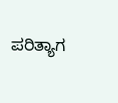ಪರಿತ್ಯಾಗ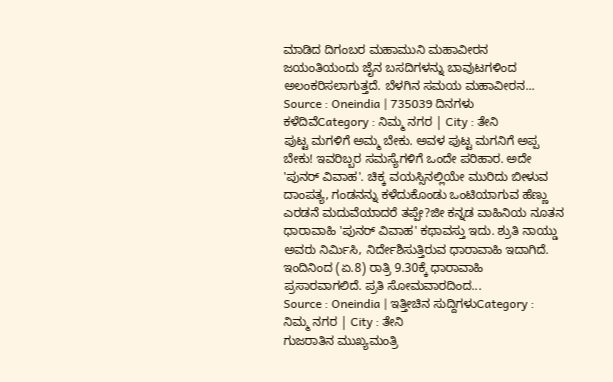ಮಾಡಿದ ದಿಗಂಬರ ಮಹಾಮುನಿ ಮಹಾವೀರನ ಜಯಂತಿಯಂದು ಜೈನ ಬಸದಿಗಳನ್ನು ಬಾವುಟಗಳಿಂದ ಅಲಂಕರಿಸಲಾಗುತ್ತದೆ. ಬೆಳಗಿನ ಸಮಯ ಮಹಾವೀರನ...
Source : Oneindia | 735039 ದಿನಗಳು ಕಳೆದಿವೆCategory : ನಿಮ್ಮ ನಗರ | City : ತೇನಿ
ಪುಟ್ಟ ಮಗಳಿಗೆ ಅಮ್ಮ ಬೇಕು. ಅವಳ ಪುಟ್ಟ ಮಗನಿಗೆ ಅಪ್ಪ ಬೇಕು! ಇವರಿಬ್ಬರ ಸಮಸ್ಯೆಗಳಿಗೆ ಒಂದೇ ಪರಿಹಾರ. ಅದೇ 'ಪುನರ್ ವಿವಾಹ'. ಚಿಕ್ಕ ವಯಸ್ಸಿನಲ್ಲಿಯೇ ಮುರಿದು ಬೀಳುವ ದಾಂಪತ್ಯ, ಗಂಡನನ್ನು ಕಳೆದುಕೊಂಡು ಒಂಟಿಯಾಗುವ ಹೆಣ್ಣು ಎರಡನೆ ಮದುವೆಯಾದರೆ ತಪ್ಪೇ?ಜೀ ಕನ್ನಡ ವಾಹಿನಿಯ ನೂತನ ಧಾರಾವಾಹಿ 'ಪುನರ್ ವಿವಾಹ' ಕಥಾವಸ್ತು ಇದು. ಶ್ರುತಿ ನಾಯ್ಡು ಅವರು ನಿರ್ಮಿಸಿ, ನಿರ್ದೇಶಿಸುತ್ತಿರುವ ಧಾರಾವಾಹಿ ಇದಾಗಿದೆ. ಇಂದಿನಿಂದ (ಏ.8) ರಾತ್ರಿ 9.30ಕ್ಕೆ ಧಾರಾವಾಹಿ ಪ್ರಸಾರವಾಗಲಿದೆ. ಪ್ರತಿ ಸೋಮವಾರದಿಂದ...
Source : Oneindia | ಇತ್ತೀಚಿನ ಸುದ್ದಿಗಳುCategory : ನಿಮ್ಮ ನಗರ | City : ತೇನಿ
ಗುಜರಾತಿನ ಮುಖ್ಯಮಂತ್ರಿ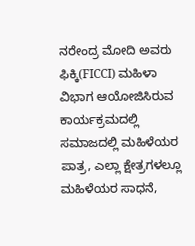ನರೇಂದ್ರ ಮೋದಿ ಅವರು ಫಿಕ್ಕಿ(FICCI) ಮಹಿಳಾ ವಿಭಾಗ ಆಯೋಜಿಸಿರುವ ಕಾರ್ಯಕ್ರಮದಲ್ಲಿ ಸಮಾಜದಲ್ಲಿ ಮಹಿಳೆಯರ ಪಾತ್ರ, ಎಲ್ಲಾ ಕ್ಷೇತ್ರಗಳಲ್ಲೂ ಮಹಿಳೆಯರ ಸಾಧನೆ,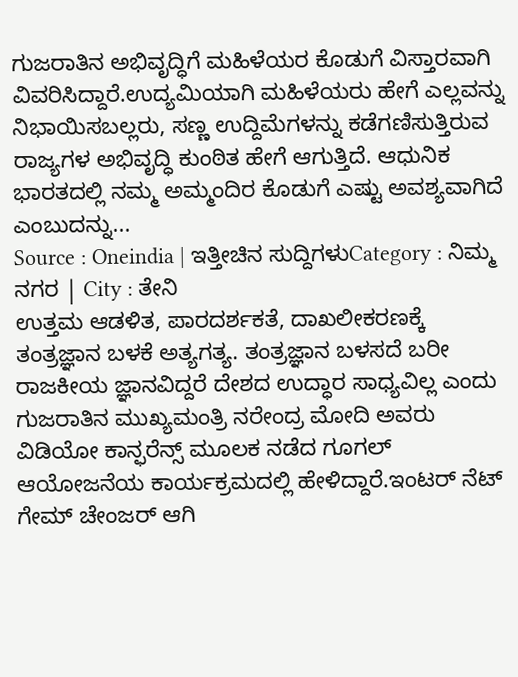ಗುಜರಾತಿನ ಅಭಿವೃದ್ಧಿಗೆ ಮಹಿಳೆಯರ ಕೊಡುಗೆ ವಿಸ್ತಾರವಾಗಿ ವಿವರಿಸಿದ್ದಾರೆ.ಉದ್ಯಮಿಯಾಗಿ ಮಹಿಳೆಯರು ಹೇಗೆ ಎಲ್ಲವನ್ನು ನಿಭಾಯಿಸಬಲ್ಲರು, ಸಣ್ಣ ಉದ್ದಿಮೆಗಳನ್ನು ಕಡೆಗಣಿಸುತ್ತಿರುವ ರಾಜ್ಯಗಳ ಅಭಿವೃದ್ಧಿ ಕುಂಠಿತ ಹೇಗೆ ಆಗುತ್ತಿದೆ. ಆಧುನಿಕ ಭಾರತದಲ್ಲಿ ನಮ್ಮ ಅಮ್ಮಂದಿರ ಕೊಡುಗೆ ಎಷ್ಟು ಅವಶ್ಯವಾಗಿದೆ ಎಂಬುದನ್ನು...
Source : Oneindia | ಇತ್ತೀಚಿನ ಸುದ್ದಿಗಳುCategory : ನಿಮ್ಮ ನಗರ | City : ತೇನಿ
ಉತ್ತಮ ಆಡಳಿತ, ಪಾರದರ್ಶಕತೆ, ದಾಖಲೀಕರಣಕ್ಕೆ ತಂತ್ರಜ್ಞಾನ ಬಳಕೆ ಅತ್ಯಗತ್ಯ. ತಂತ್ರಜ್ಞಾನ ಬಳಸದೆ ಬರೀ ರಾಜಕೀಯ ಜ್ಞಾನವಿದ್ದರೆ ದೇಶದ ಉದ್ಧಾರ ಸಾಧ್ಯವಿಲ್ಲ ಎಂದು ಗುಜರಾತಿನ ಮುಖ್ಯಮಂತ್ರಿ ನರೇಂದ್ರ ಮೋದಿ ಅವರು ವಿಡಿಯೋ ಕಾನ್ಫರೆನ್ಸ್ ಮೂಲಕ ನಡೆದ ಗೂಗಲ್ ಆಯೋಜನೆಯ ಕಾರ್ಯಕ್ರಮದಲ್ಲಿ ಹೇಳಿದ್ದಾರೆ.ಇಂಟರ್ ನೆಟ್ ಗೇಮ್ ಚೇಂಜರ್ ಆಗಿ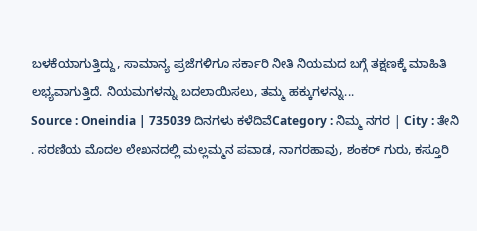ಬಳಕೆಯಾಗುತ್ತಿದ್ದು, ಸಾಮಾನ್ಯ ಪ್ರಜೆಗಳಿಗೂ ಸರ್ಕಾರಿ ನೀತಿ ನಿಯಮದ ಬಗ್ಗೆ ತಕ್ಷಣಕ್ಕೆ ಮಾಹಿತಿ ಲಭ್ಯವಾಗುತ್ತಿದೆ. ನಿಯಮಗಳನ್ನು ಬದಲಾಯಿಸಲು, ತಮ್ಮ ಹಕ್ಕುಗಳನ್ನು...
Source : Oneindia | 735039 ದಿನಗಳು ಕಳೆದಿವೆCategory : ನಿಮ್ಮ ನಗರ | City : ತೇನಿ
. ಸರಣಿಯ ಮೊದಲ ಲೇಖನದಲ್ಲಿ ಮಲ್ಲಮ್ಮನ ಪವಾಡ, ನಾಗರಹಾವು, ಶಂಕರ್ ಗುರು, ಕಸ್ತೂರಿ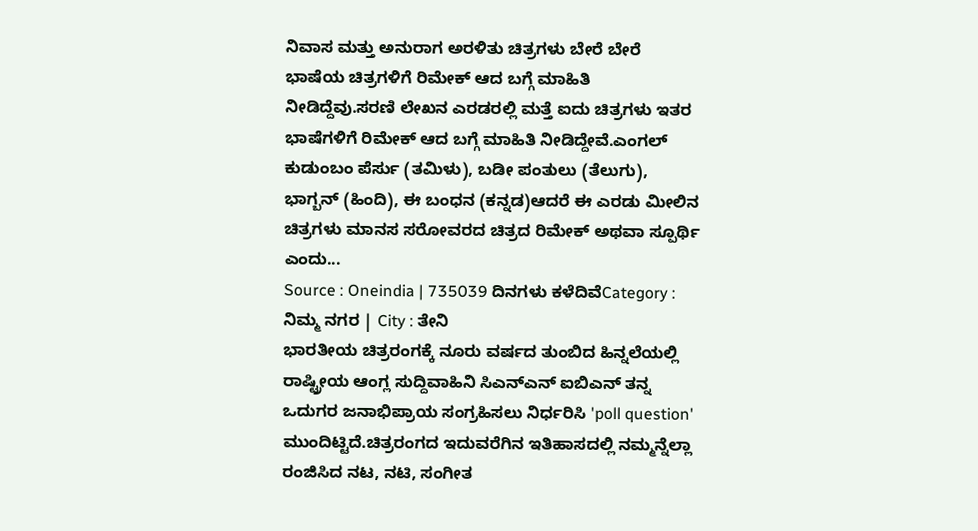ನಿವಾಸ ಮತ್ತು ಅನುರಾಗ ಅರಳಿತು ಚಿತ್ರಗಳು ಬೇರೆ ಬೇರೆ ಭಾಷೆಯ ಚಿತ್ರಗಳಿಗೆ ರಿಮೇಕ್ ಆದ ಬಗ್ಗೆ ಮಾಹಿತಿ ನೀಡಿದ್ದೆವು.ಸರಣಿ ಲೇಖನ ಎರಡರಲ್ಲಿ ಮತ್ತೆ ಐದು ಚಿತ್ರಗಳು ಇತರ ಭಾಷೆಗಳಿಗೆ ರಿಮೇಕ್ ಆದ ಬಗ್ಗೆ ಮಾಹಿತಿ ನೀಡಿದ್ದೇವೆ.ಎಂಗಲ್ ಕುಡುಂಬಂ ಪೆರ್ಸು (ತಮಿಳು), ಬಡೀ ಪಂತುಲು (ತೆಲುಗು), ಭಾಗ್ಬನ್ (ಹಿಂದಿ), ಈ ಬಂಧನ (ಕನ್ನಡ)ಆದರೆ ಈ ಎರಡು ಮೀಲಿನ ಚಿತ್ರಗಳು ಮಾನಸ ಸರೋವರದ ಚಿತ್ರದ ರಿಮೇಕ್ ಅಥವಾ ಸ್ಪೂರ್ಥಿ ಎಂದು...
Source : Oneindia | 735039 ದಿನಗಳು ಕಳೆದಿವೆCategory : ನಿಮ್ಮ ನಗರ | City : ತೇನಿ
ಭಾರತೀಯ ಚಿತ್ರರಂಗಕ್ಕೆ ನೂರು ವರ್ಷದ ತುಂಬಿದ ಹಿನ್ನಲೆಯಲ್ಲಿ ರಾಷ್ಟ್ರೀಯ ಆಂಗ್ಲ ಸುದ್ದಿವಾಹಿನಿ ಸಿಎನ್ಎನ್ ಐಬಿಎನ್ ತನ್ನ ಒದುಗರ ಜನಾಭಿಪ್ರಾಯ ಸಂಗ್ರಹಿಸಲು ನಿರ್ಧರಿಸಿ 'poll question' ಮುಂದಿಟ್ಟಿದೆ.ಚಿತ್ರರಂಗದ ಇದುವರೆಗಿನ ಇತಿಹಾಸದಲ್ಲಿ ನಮ್ಮನ್ನೆಲ್ಲಾ ರಂಜಿಸಿದ ನಟ, ನಟಿ, ಸಂಗೀತ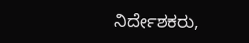ನಿರ್ದೇಶಕರು,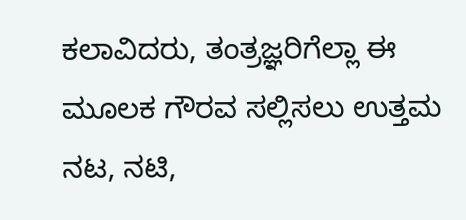ಕಲಾವಿದರು, ತಂತ್ರಜ್ಞರಿಗೆಲ್ಲಾ ಈ ಮೂಲಕ ಗೌರವ ಸಲ್ಲಿಸಲು ಉತ್ತಮ ನಟ, ನಟಿ,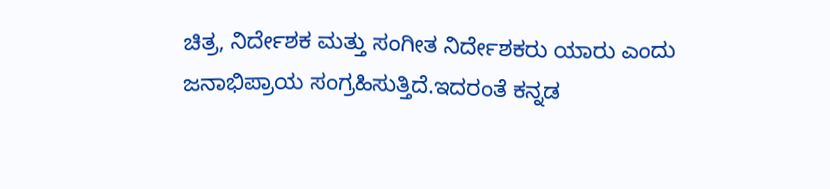ಚಿತ್ರ, ನಿರ್ದೇಶಕ ಮತ್ತು ಸಂಗೀತ ನಿರ್ದೇಶಕರು ಯಾರು ಎಂದು ಜನಾಭಿಪ್ರಾಯ ಸಂಗ್ರಹಿಸುತ್ತಿದೆ.ಇದರಂತೆ ಕನ್ನಡ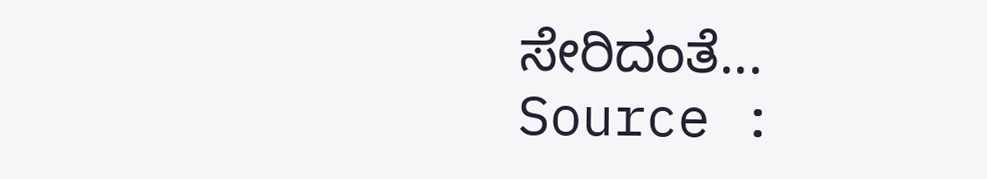ಸೇರಿದಂತೆ...
Source :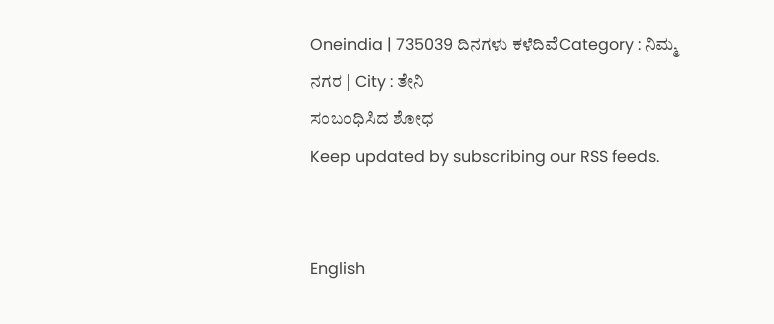Oneindia | 735039 ದಿನಗಳು ಕಳೆದಿವೆCategory : ನಿಮ್ಮ ನಗರ | City : ತೇನಿ
ಸಂಬಂಧಿಸಿದ ಶೋಧ
Keep updated by subscribing our RSS feeds.


English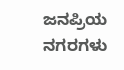ಜನಪ್ರಿಯ ನಗರಗಳು